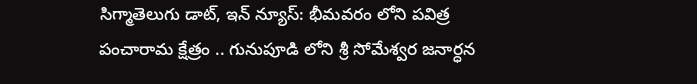సిగ్మాతెలుగు డాట్, ఇన్ న్యూస్: భీమవరం లోని పవిత్ర పంచారామ క్షేత్రం .. గునుపూడి లోని శ్రీ సోమేశ్వర జనార్ధన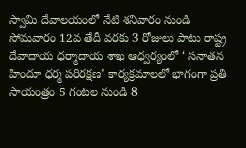స్వామి దేవాలయంలో నేటి శనివారం నుండి సోమవారం 12వ తేదీ వరకు 3 రోజులు పాటు రాష్ట్ర దేవాదాయ ధర్మాదాయ శాఖ ఆధ్వర్యంలో ‘ సనాతన హిందూ ధర్మ పరిరక్షణ’ కార్యక్రమాలలో భాగంగా ప్రతి సాయంత్రం 5 గంటల నుండి 8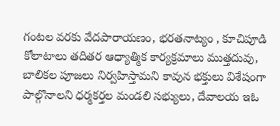గంటల వరకు వేదపారాయణం, భరతనాట్యం , కూచిపూడి కోలాటాలు తదితర ఆధ్యాత్మిక కార్యక్రమాలు ముత్తదువు, బాలికల పూజలు నిర్వహిస్తామని కావున భక్తులు విశేషంగా పాల్గొనాలని ధర్మకర్తల మండలి సభ్యులు, దేవాలయ ఇఓ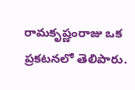రామకృష్ణంరాజు ఒక ప్రకటనలో తెలిపారు.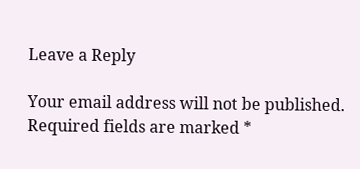Leave a Reply

Your email address will not be published. Required fields are marked *